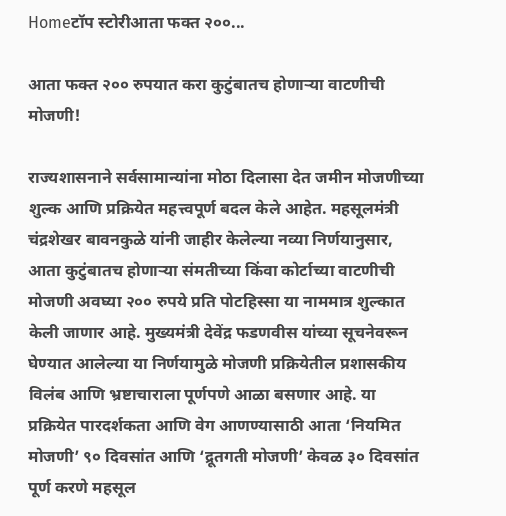Homeटॉप स्टोरीआता फक्त २००...

आता फक्त २०० रुपयात करा कुटुंबातच होणाऱ्या वाटणीची मोजणी!

राज्यशासनाने सर्वसामान्यांना मोठा दिलासा देत जमीन मोजणीच्या शुल्क आणि प्रक्रियेत महत्त्वपूर्ण बदल केले आहेत. महसूलमंत्री चंद्रशेखर बावनकुळे यांनी जाहीर केलेल्या नव्या निर्णयानुसार, आता कुटुंबातच होणाऱ्या संमतीच्या किंवा कोर्टाच्या वाटणीची मोजणी अवघ्या २०० रुपये प्रति पोटहिस्सा या नाममात्र शुल्कात केली जाणार आहे. मुख्यमंत्री देवेंद्र फडणवीस यांच्या सूचनेवरून घेण्यात आलेल्या या निर्णयामुळे मोजणी प्रक्रियेतील प्रशासकीय विलंब आणि भ्रष्टाचाराला पूर्णपणे आळा बसणार आहे. या प्रक्रियेत पारदर्शकता आणि वेग आणण्यासाठी आता ‘नियमित मोजणी’ ९० दिवसांत आणि ‘द्रूतगती मोजणी’ केवळ ३० दिवसांत पूर्ण करणे महसूल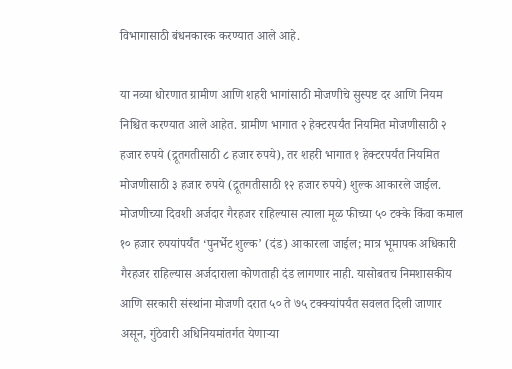विभागासाठी बंधनकारक करण्यात आले आहे.

या नव्या धोरणात ग्रामीण आणि शहरी भागांसाठी मोजणीचे सुस्पष्ट दर आणि नियम निश्चित करण्यात आले आहेत. ग्रामीण भागात २ हेक्टरपर्यंत नियमित मोजणीसाठी २ हजार रुपये (द्रूतगतीसाठी ८ हजार रुपये), तर शहरी भागात १ हेक्टरपर्यंत नियमित मोजणीसाठी ३ हजार रुपये (द्रूतगतीसाठी १२ हजार रुपये) शुल्क आकारले जाईल. मोजणीच्या दिवशी अर्जदार गैरहजर राहिल्यास त्याला मूळ फीच्या ५० टक्के किंवा कमाल १० हजार रुपयांपर्यंत ‘पुनर्भेट शुल्क’ (दंड) आकारला जाईल; मात्र भूमापक अधिकारी गैरहजर राहिल्यास अर्जदाराला कोणताही दंड लागणार नाही. यासोबतच निमशासकीय आणि सरकारी संस्थांना मोजणी दरात ५० ते ७५ टक्क्यांपर्यंत सवलत दिली जाणार असून, गुंठेवारी अधिनियमांतर्गत येणाऱ्या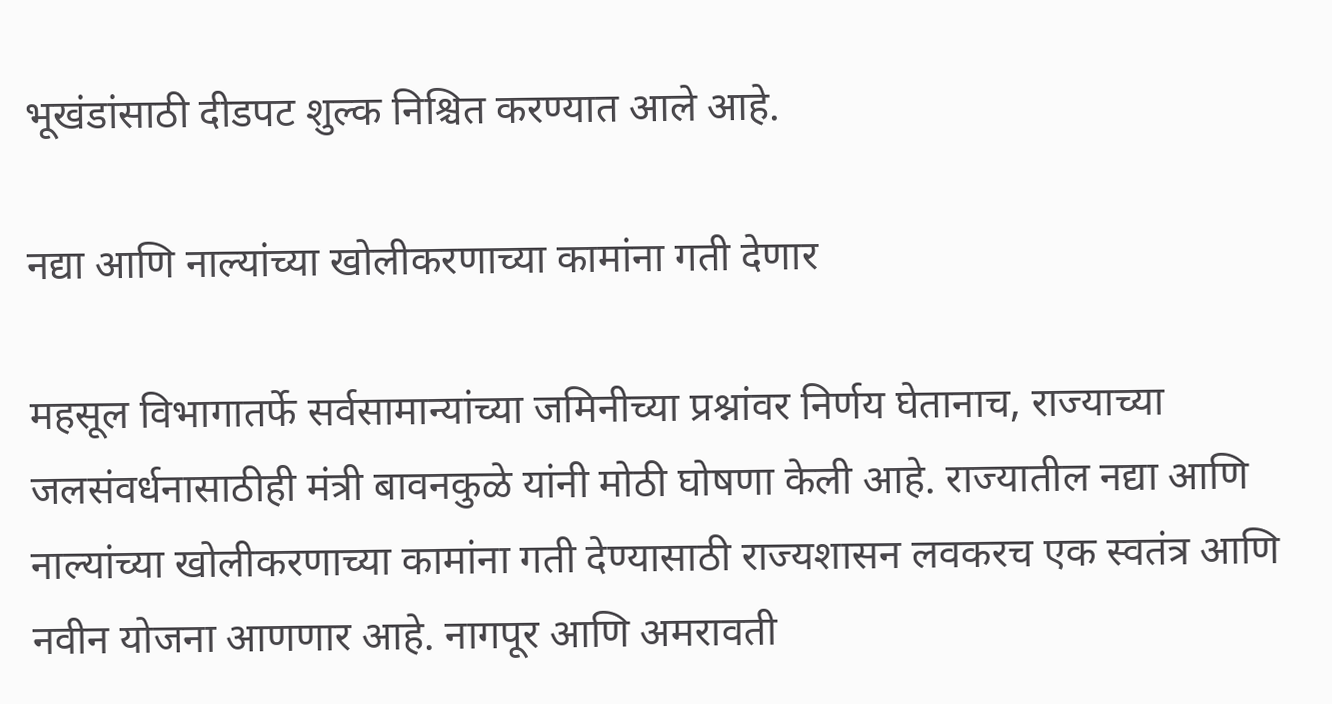भूखंडांसाठी दीडपट शुल्क निश्चित करण्यात आले आहे.

नद्या आणि नाल्यांच्या खोलीकरणाच्या कामांना गती देणार

महसूल विभागातर्फे सर्वसामान्यांच्या जमिनीच्या प्रश्नांवर निर्णय घेतानाच, राज्याच्या जलसंवर्धनासाठीही मंत्री बावनकुळे यांनी मोठी घोषणा केली आहे. राज्यातील नद्या आणि नाल्यांच्या खोलीकरणाच्या कामांना गती देण्यासाठी राज्यशासन लवकरच एक स्वतंत्र आणि नवीन योजना आणणार आहे. नागपूर आणि अमरावती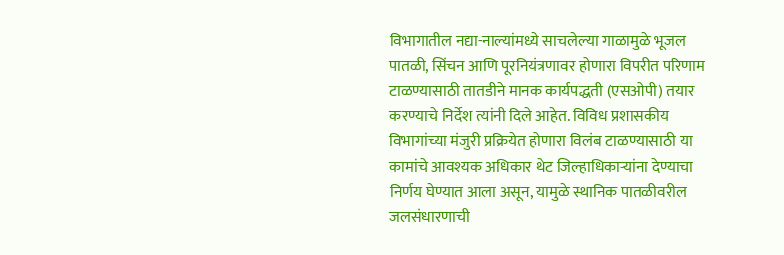विभागातील नद्या-नाल्यांमध्ये साचलेल्या गाळामुळे भूजल पातळी, सिंचन आणि पूरनियंत्रणावर होणारा विपरीत परिणाम टाळण्यासाठी तातडीने मानक कार्यपद्धती (एसओपी) तयार करण्याचे निर्देश त्यांनी दिले आहेत. विविध प्रशासकीय विभागांच्या मंजुरी प्रक्रियेत होणारा विलंब टाळण्यासाठी या कामांचे आवश्यक अधिकार थेट जिल्हाधिकाऱ्यांना देण्याचा निर्णय घेण्यात आला असून, यामुळे स्थानिक पातळीवरील जलसंधारणाची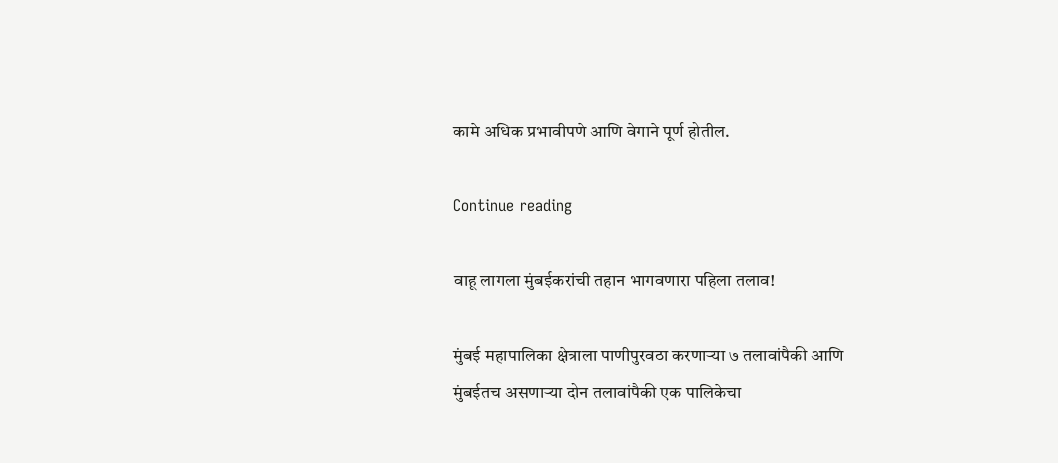कामे अधिक प्रभावीपणे आणि वेगाने पूर्ण होतील.

Continue reading

वाहू लागला मुंबईकरांची तहान भागवणारा पहिला तलाव!

मुंबई महापालिका क्षेत्राला पाणीपुरवठा करणाऱ्या ७ तलावांपैकी आणि मुंबईतच असणाऱ्या दोन तलावांपैकी एक पालिकेचा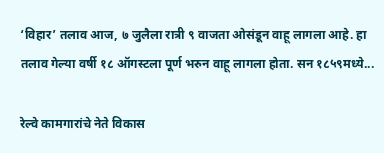‘विहार’ तलाव आज, ७ जुलैला रात्री ९ वाजता ओसंडून वाहू लागला आहे‌. हा तलाव गेल्या वर्षी १८ ऑगस्टला पूर्ण भरुन वाहू लागला होता. सन १८५९मध्ये...

रेल्वे कामगारांचे नेते विकास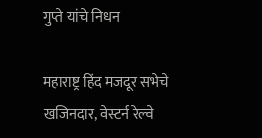गुप्ते यांचे निधन

महाराष्ट्र हिंद मजदूर सभेचे खजिनदार, वेस्टर्न रेल्वे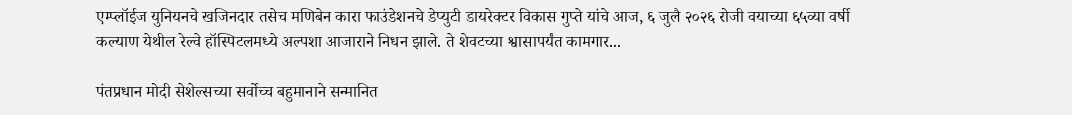एम्प्लॉईज युनियनचे खजिनदार तसेच मणिबेन कारा फाउंडेशनचे डेप्युटी डायरेक्टर विकास गुप्ते यांचे आज, ६ जुलै २०२६ रोजी वयाच्या ६५व्या वर्षी कल्याण येथील रेल्वे हॉस्पिटलमध्ये अल्पशा आजाराने निधन झाले. ते शेवटच्या श्वासापर्यंत कामगार...

पंतप्रधान मोदी सेशेल्सच्या सर्वोच्च बहुमानाने सन्मानित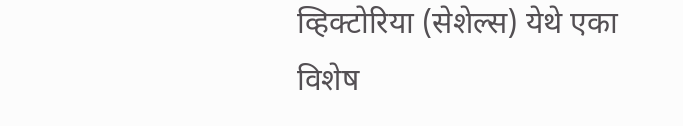व्हिक्टोरिया (सेशेल्स) येथे एका विशेष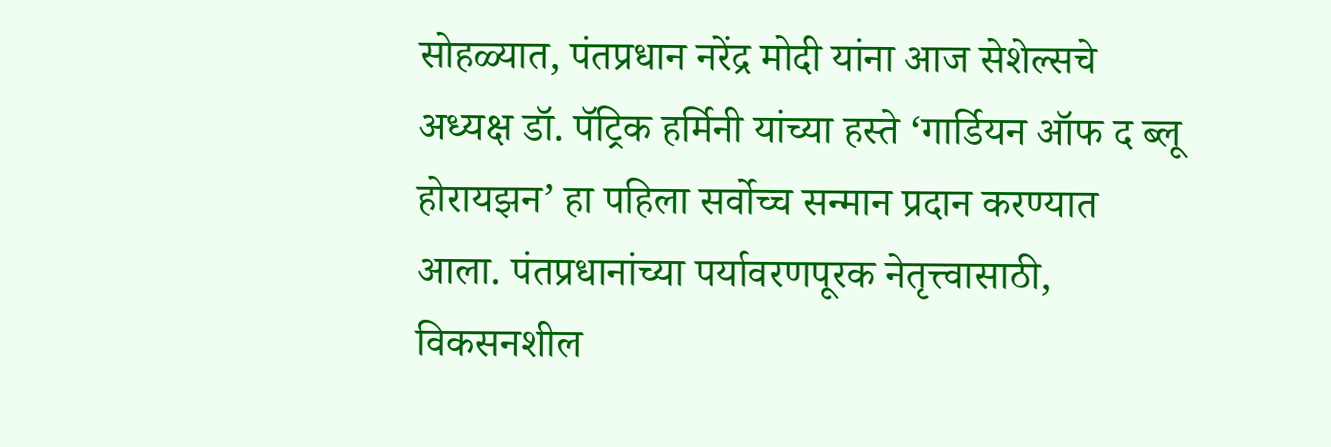सोहळ्यात, पंतप्रधान नरेंद्र मोदी यांना आज सेशेल्सचे अध्यक्ष डॉ. पॅट्रिक हर्मिनी यांच्या हस्ते ‘गार्डियन ऑफ द ब्लू होरायझन’ हा पहिला सर्वोच्च सन्मान प्रदान करण्यात आला. पंतप्रधानांच्या पर्यावरणपूरक नेतृत्त्वासाठी, विकसनशील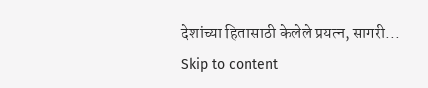देशांच्या हितासाठी केलेले प्रयत्न, सागरी...
Skip to content